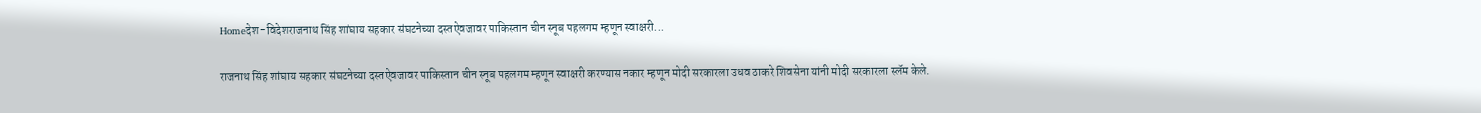Homeदेश-विदेशराजनाथ सिंह शांघाय सहकार संघटनेच्या दस्तऐवजावर पाकिस्तान चीन स्नूब पहलगम म्हणून स्वाक्षरी...

राजनाथ सिंह शांघाय सहकार संघटनेच्या दस्तऐवजावर पाकिस्तान चीन स्नूब पहलगम म्हणून स्वाक्षरी करण्यास नकार म्हणून मोदी सरकारला उधव ठाकरे शिवसेना यांनी मोदी सरकारला स्लॅम केले.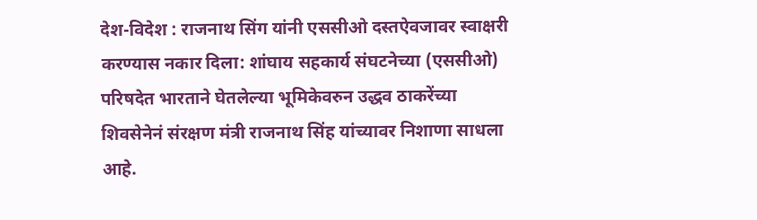देश-विदेश : राजनाथ सिंग यांनी एससीओ दस्तऐवजावर स्वाक्षरी करण्यास नकार दिला: शांघाय सहकार्य संघटनेच्या (एससीओ) परिषदेत भारताने घेतलेल्या भूमिकेवरुन उद्धव ठाकरेंच्या शिवसेनेनं संरक्षण मंत्री राजनाथ सिंह यांच्यावर निशाणा साधला आहे.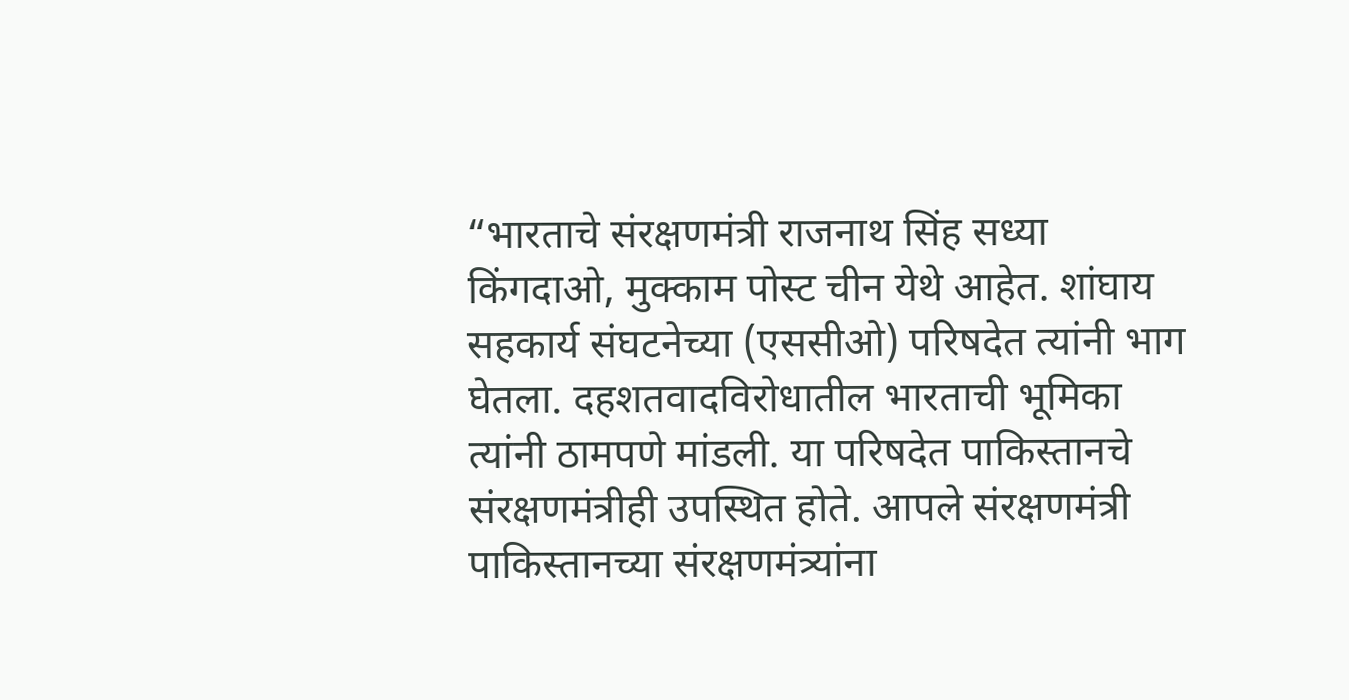“भारताचे संरक्षणमंत्री राजनाथ सिंह सध्या किंगदाओ, मुक्काम पोस्ट चीन येथे आहेत. शांघाय सहकार्य संघटनेच्या (एससीओ) परिषदेत त्यांनी भाग घेतला. दहशतवादविरोधातील भारताची भूमिका त्यांनी ठामपणे मांडली. या परिषदेत पाकिस्तानचे संरक्षणमंत्रीही उपस्थित होते. आपले संरक्षणमंत्री पाकिस्तानच्या संरक्षणमंत्र्यांना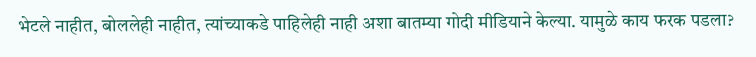भेटले नाहीत, बोललेही नाहीत, त्यांच्याकडे पाहिलेही नाही अशा बातम्या गोदी मीडियाने केल्या. यामुळे काय फरक पडला?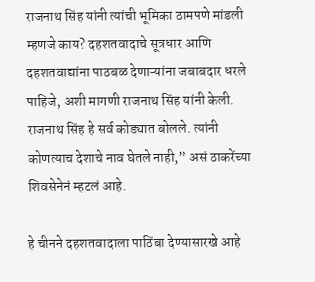राजनाथ सिंह यांनी त्यांची भूमिका ठामपणे मांडली म्हणजे काय? दहशतवादाचे सूत्रधार आणि दहशतवाद्यांना पाठबळ देणाऱ्यांना जबाबदार धरले पाहिजे, अशी मागणी राजनाथ सिंह यांनी केली. राजनाथ सिंह हे सर्व कोड्यात बोलले. त्यांनी कोणत्याच देशाचे नाव घेतले नाही,” असं ठाकरेंच्या शिवसेनेनं म्हटलं आहे.

हे चीनने दहशतवादाला पाठिंबा देण्यासारखे आहे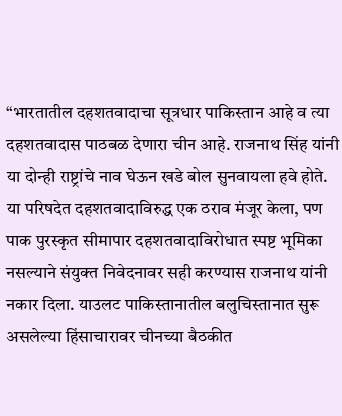“भारतातील दहशतवादाचा सूत्रधार पाकिस्तान आहे व त्या दहशतवादास पाठबळ देणारा चीन आहे. राजनाथ सिंह यांनी या दोन्ही राष्ट्रांचे नाव घेऊन खडे बोल सुनवायला हवे होते. या परिषदेत दहशतवादाविरुद्ध एक ठराव मंजूर केला, पण पाक पुरस्कृत सीमापार दहशतवादाविरोधात स्पष्ट भूमिका नसल्याने संयुक्त निवेदनावर सही करण्यास राजनाथ यांनी नकार दिला. याउलट पाकिस्तानातील बलुचिस्तानात सुरू असलेल्या हिंसाचारावर चीनच्या बैठकीत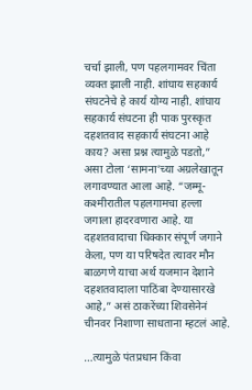चर्चा झाली, पण पहलगामवर चिंता व्यक्त झाली नाही. शांघाय सहकार्य संघटनेचे हे कार्य योग्य नाही. शांघाय सहकार्य संघटना ही पाक पुरस्कृत दहशतवाद सहकार्य संघटना आहे काय? असा प्रश्न त्यामुळे पडतो,” असा टोला ‘सामना’च्या अग्रलेखातून लगावण्यात आला आहे. “जम्मू-कश्मीरातील पहलगामचा हल्ला जगाला हादरवणारा आहे. या दहशतवादाचा धिक्कार संपूर्ण जगाने केला, पण या परिषदेत त्यावर मौन बाळगणे याचा अर्थ यजमान देशाने दहशतवादाला पाठिंबा देण्यासारखे आहे,” असं ठाकरेंच्या शिवसेनेनं चीनवर निशाणा साधताना म्हटलं आहे.

…त्यामुळे पंतप्रधान किंवा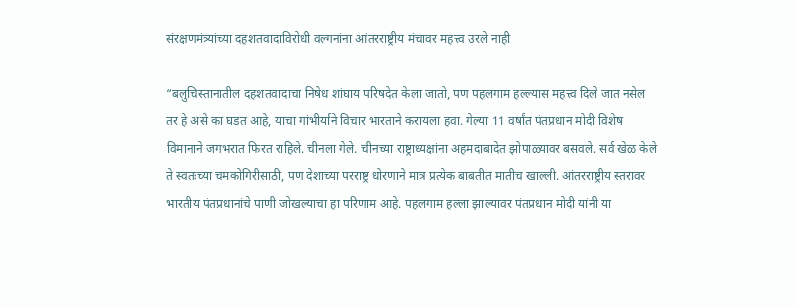संरक्षणमंत्र्यांच्या दहशतवादाविरोधी वल्गनांना आंतरराष्ट्रीय मंचावर महत्त्व उरले नाही

“बलुचिस्तानातील दहशतवादाचा निषेध शांघाय परिषदेत केला जातो, पण पहलगाम हल्ल्यास महत्त्व दिले जात नसेल तर हे असे का घडत आहे, याचा गांभीर्याने विचार भारताने करायला हवा. गेल्या 11 वर्षांत पंतप्रधान मोदी विशेष विमानाने जगभरात फिरत राहिले. चीनला गेले. चीनच्या राष्ट्राध्यक्षांना अहमदाबादेत झोपाळ्यावर बसवले. सर्व खेळ केले ते स्वतःच्या चमकोगिरीसाठी, पण देशाच्या परराष्ट्र धोरणाने मात्र प्रत्येक बाबतीत मातीच खाल्ली. आंतरराष्ट्रीय स्तरावर भारतीय पंतप्रधानांचे पाणी जोखल्याचा हा परिणाम आहे. पहलगाम हल्ला झाल्यावर पंतप्रधान मोदी यांनी या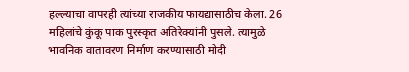हल्ल्याचा वापरही त्यांच्या राजकीय फायद्यासाठीच केला. 26 महिलांचे कुंकू पाक पुरस्कृत अतिरेक्यांनी पुसले. त्यामुळे भावनिक वातावरण निर्माण करण्यासाठी मोदी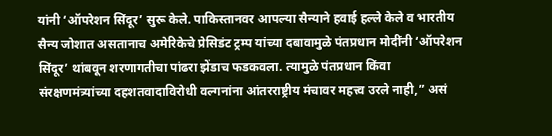यांनी ‘ऑपरेशन सिंदूर’ सुरू केले. पाकिस्तानवर आपल्या सैन्याने हवाई हल्ले केले व भारतीय सैन्य जोशात असतानाच अमेरिकेचे प्रेसिडंट ट्रम्प यांच्या दबावामुळे पंतप्रधान मोदींनी ‘ऑपरेशन सिंदूर’ थांबवून शरणागतीचा पांढरा झेंडाच फडकवला. त्यामुळे पंतप्रधान किंवा संरक्षणमंत्र्यांच्या दहशतवादाविरोधी वल्गनांना आंतरराष्ट्रीय मंचावर महत्त्व उरले नाही,” असं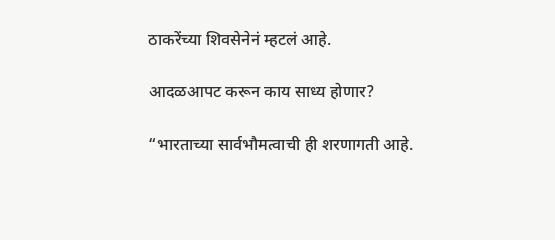ठाकरेंच्या शिवसेनेनं म्हटलं आहे.

आदळआपट करून काय साध्य होणार?

“भारताच्या सार्वभौमत्वाची ही शरणागती आहे.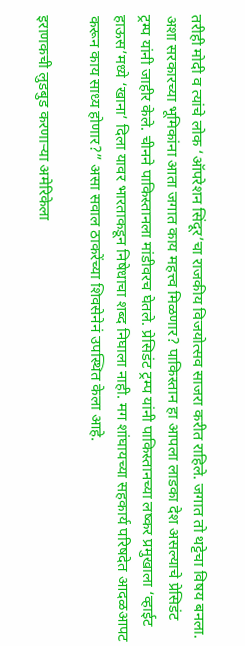तरीही मोदी व त्यांचे लोक ‘ऑपरेशन सिंदूर’चा राजकीय विजयोत्सव साजरा करीत राहिले. जगात तो थट्टेचा विषय बनला. अशा सरकारच्या भूमिकांना आता जगात काय महत्त्व मिळणार? पाकिस्तान हा आपला लाडका देश असल्याचे प्रेसिडंट ट्रम्प यांनी जाहीर केले. चीनने पाकिस्तानला मांडीवरच घेतले. प्रेसिडंट ट्रम्प यांनी पाकिस्तानच्या लष्कर प्रमुखाला ‘व्हाईट हाऊस’मध्ये ‘खाना’ दिला यावर भारताकडून निषेधाचा शब्द निघाला नाही. मग शांघायच्या सहकार्य परिषदेत आदळआपट करून काय साध्य होणार?” असा सवाल ठाकरेंच्या शिवसेनेनं उपस्थित केला आहे.

इराणकची लुडबुड करणाऱ्या अमेरिकेला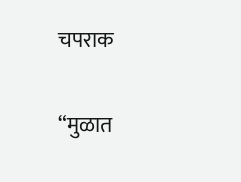चपराक

“मुळात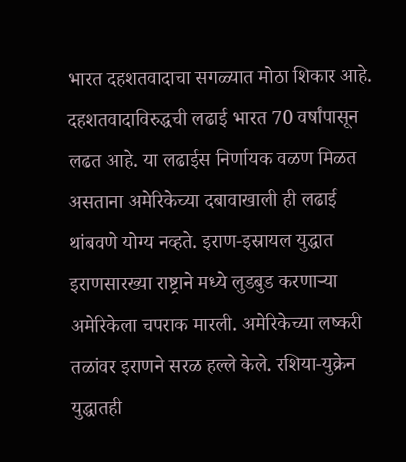भारत दहशतवादाचा सगळ्यात मोठा शिकार आहे. दहशतवादाविरुद्धची लढाई भारत 70 वर्षांपासून लढत आहे. या लढाईस निर्णायक वळण मिळत असताना अमेरिकेच्या दबावाखाली ही लढाई थांबवणे योग्य नव्हते. इराण-इस्रायल युद्धात इराणसारख्या राष्ट्राने मध्ये लुडबुड करणाऱ्या अमेरिकेला चपराक मारली. अमेरिकेच्या लष्करी तळांवर इराणने सरळ हल्ले केले. रशिया-युक्रेन युद्धातही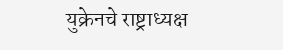युक्रेनचे राष्ट्राध्यक्ष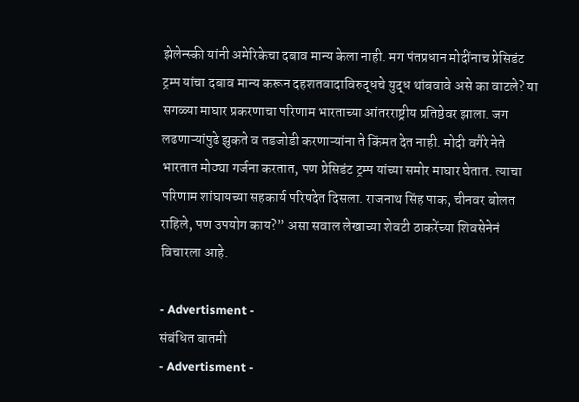झेलेन्स्की यांनी अमेरिकेचा दबाव मान्य केला नाही. मग पंतप्रधान मोदींनाच प्रेसिडंट ट्रम्प यांचा दबाव मान्य करून दहशतवादाविरुद्धचे युद्ध थांबवावे असे का वाटले? या सगळ्या माघार प्रकरणाचा परिणाम भारताच्या आंतरराष्ट्रीय प्रतिष्ठेवर झाला. जग लढणाऱ्यांपुढे झुकते व तडजोडी करणाऱ्यांना ते किंमत देत नाही. मोदी वगैरे नेते भारतात मोठ्या गर्जना करतात, पण प्रेसिडंट ट्रम्प यांच्या समोर माघार घेतात. त्याचा परिणाम शांघायच्या सहकार्य परिषदेत दिसला. राजनाथ सिंह पाक, चीनवर बोलत राहिले, पण उपयोग काय?” असा सवाल लेखाच्या शेवटी ठाकरेंच्या शिवसेनेनं विचारला आहे.

- Advertisment -
संबंधित बातमी
- Advertisment -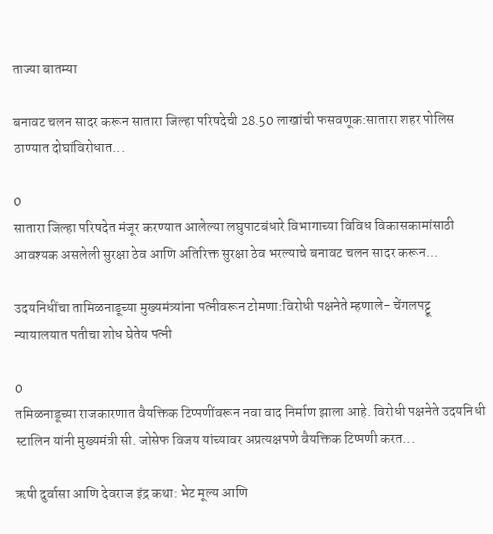ताज्या बातम्या

बनावट चलन सादर करून सातारा जिल्हा परिषदेची 28.50 लाखांची फसवणूक:सातारा शहर पोलिस ठाण्यात दोघांविरोधात...

0
सातारा जिल्हा परिषदेत मंजूर करण्यात आलेल्या लघुपाटबंधारे विभागाच्या विविध विकासकामांसाठी आवश्यक असलेली सुरक्षा ठेव आणि अतिरिक्त सुरक्षा ठेव भरल्याचे बनावट चलन सादर करून...

उदयनिधींचा तामिळनाडूच्या मुख्यमंत्र्यांना पत्नीवरून टोमणा:विरोधी पक्षनेते म्हणाले- चेंगलपट्टू न्यायालयात पतीचा शोध घेतेय पत्नी

0
तमिळनाडूच्या राजकारणात वैयक्तिक टिप्पणींवरून नवा वाद निर्माण झाला आहे. विरोधी पक्षनेते उदयनिधी स्टालिन यांनी मुख्यमंत्री सी. जोसेफ विजय यांच्यावर अप्रत्यक्षपणे वैयक्तिक टिप्पणी करत...

ऋषी दुर्वासा आणि देवराज इंद्र कथा: भेट मूल्य आणि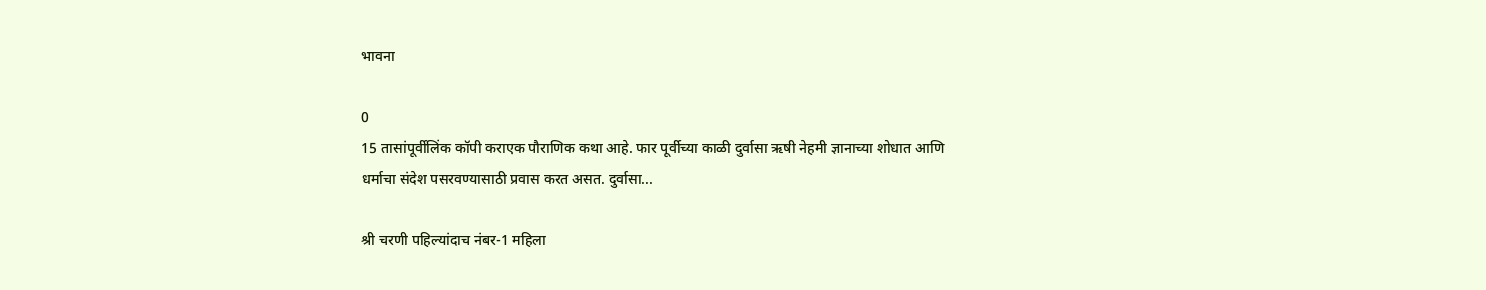भावना

0
15 तासांपूर्वीलिंक कॉपी कराएक पौराणिक कथा आहे. फार पूर्वीच्या काळी दुर्वासा ऋषी नेहमी ज्ञानाच्या शोधात आणि धर्माचा संदेश पसरवण्यासाठी प्रवास करत असत. दुर्वासा...

श्री चरणी पहिल्यांदाच नंबर-1 महिला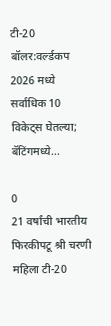टी-20 बॉलर:वर्ल्डकप 2026 मध्ये सर्वाधिक 10 विकेट्स घेतल्या; बॅटिंगमध्ये...

0
21 वर्षांची भारतीय फिरकीपटू श्री चरणी महिला टी-20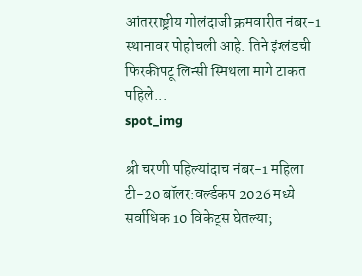आंतरराष्ट्रीय गोलंदाजी क्रमवारीत नंबर-1 स्थानावर पोहोचली आहे. तिने इंग्लंडची फिरकीपटू लिन्सी स्मिथला मागे टाकत पहिले...
spot_img

श्री चरणी पहिल्यांदाच नंबर-1 महिला टी-20 बॉलर:वर्ल्डकप 2026 मध्ये सर्वाधिक 10 विकेट्स घेतल्या;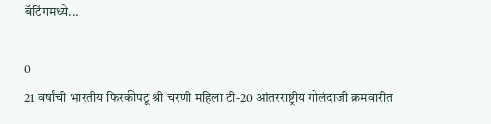बॅटिंगमध्ये...

0
21 वर्षांची भारतीय फिरकीपटू श्री चरणी महिला टी-20 आंतरराष्ट्रीय गोलंदाजी क्रमवारीत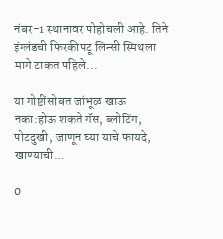नंबर-1 स्थानावर पोहोचली आहे. तिने इंग्लंडची फिरकीपटू लिन्सी स्मिथला मागे टाकत पहिले...

या गोष्टींसोबत जांभूळ खाऊ नका:होऊ शकते गॅस, ब्लोटिंग, पोटदुखी, जाणून घ्या याचे फायदे, खाण्याची...

0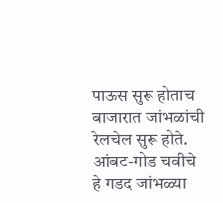पाऊस सुरू होताच बाजारात जांभळांची रेलचेल सुरू होते. आंबट-गोड चवीचे हे गडद जांभळ्या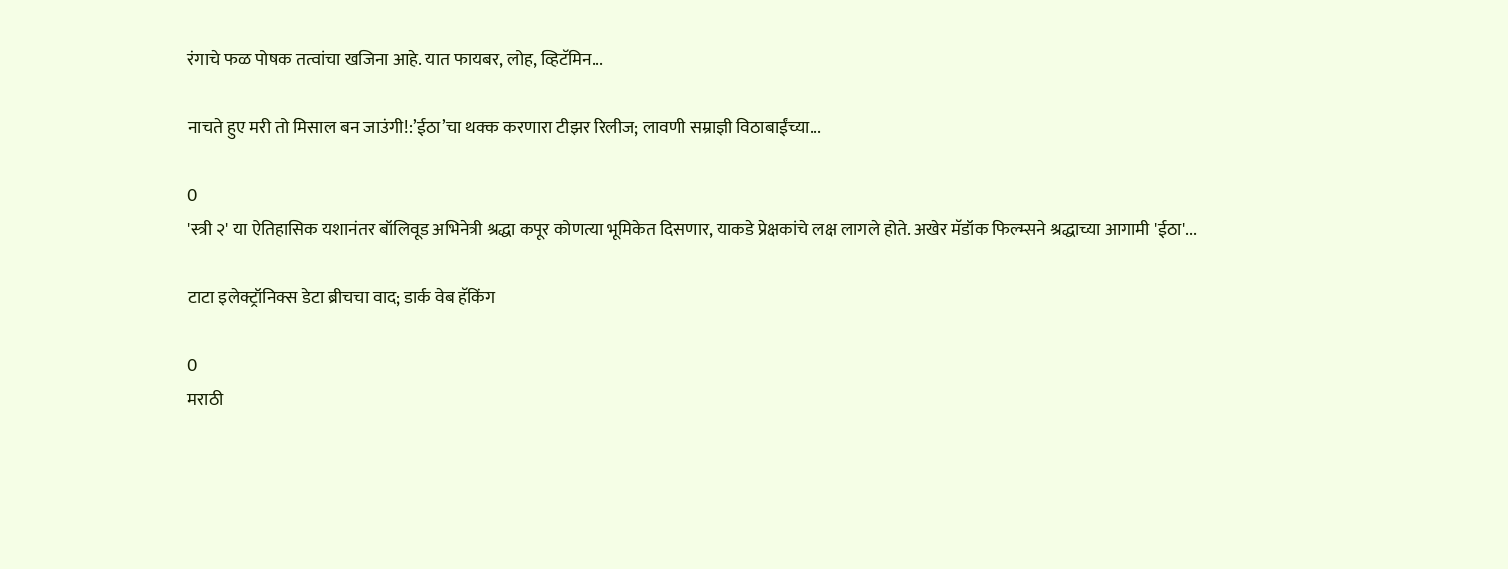रंगाचे फळ पोषक तत्वांचा खजिना आहे. यात फायबर, लोह, व्हिटॅमिन...

नाचते हुए मरी तो मिसाल बन जाउंगी!:’ईठा’चा थक्क करणारा टीझर रिलीज; लावणी सम्राज्ञी विठाबाईंच्या...

0
'स्त्री २' या ऐतिहासिक यशानंतर बॉलिवूड अभिनेत्री श्रद्धा कपूर कोणत्या भूमिकेत दिसणार, याकडे प्रेक्षकांचे लक्ष लागले होते. अखेर मॅडॉक फिल्म्सने श्रद्धाच्या आगामी 'ईठा'...

टाटा इलेक्ट्रॉनिक्स डेटा ब्रीचचा वाद; डार्क वेब हॅकिंग

0
मराठी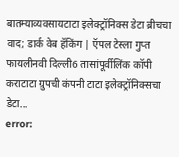बातम्याव्यवसायटाटा इलेक्ट्रॉनिक्स डेटा ब्रीचचा वाद; डार्क वेब हॅकिंग | ऍपल टेस्ला गुप्त फायलीनवी दिल्ली6 तासांपूर्वीलिंक कॉपी कराटाटा ग्रुपची कंपनी टाटा इलेक्ट्रॉनिक्सचा डेटा...
error: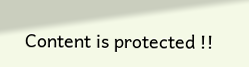Content is protected !!